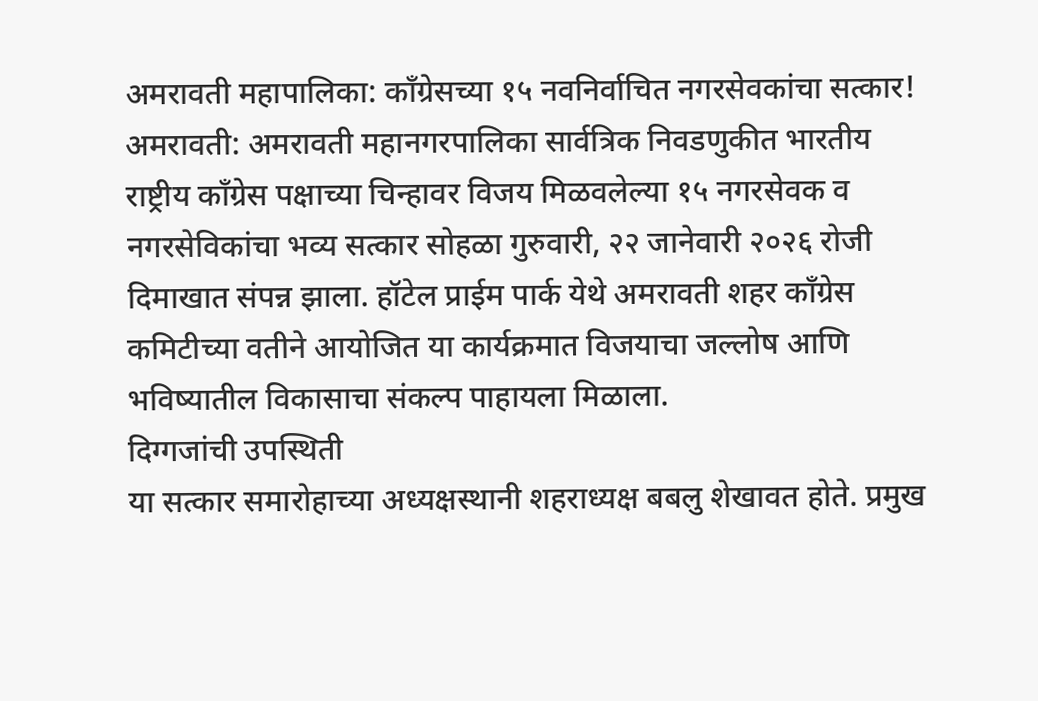अमरावती महापालिका: काँग्रेसच्या १५ नवनिर्वाचित नगरसेवकांचा सत्कार!
अमरावती: अमरावती महानगरपालिका सार्वत्रिक निवडणुकीत भारतीय राष्ट्रीय काँग्रेस पक्षाच्या चिन्हावर विजय मिळवलेल्या १५ नगरसेवक व नगरसेविकांचा भव्य सत्कार सोहळा गुरुवारी, २२ जानेवारी २०२६ रोजी दिमाखात संपन्न झाला. हॉटेल प्राईम पार्क येथे अमरावती शहर काँग्रेस कमिटीच्या वतीने आयोजित या कार्यक्रमात विजयाचा जल्लोष आणि भविष्यातील विकासाचा संकल्प पाहायला मिळाला.
दिग्गजांची उपस्थिती
या सत्कार समारोहाच्या अध्यक्षस्थानी शहराध्यक्ष बबलु शेखावत होते. प्रमुख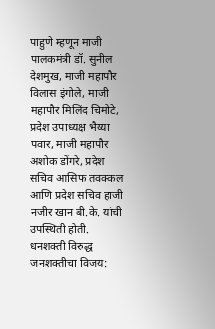पाहुणे म्हणून माजी पालकमंत्री डॉ. सुनील देशमुख, माजी महापौर विलास इंगोले, माजी महापौर मिलिंद चिमोटे, प्रदेश उपाध्यक्ष भैय्या पवार, माजी महापौर अशोक डोंगरे, प्रदेश सचिव आसिफ तवक्कल आणि प्रदेश सचिव हाजी नजीर खान बी.के. यांची उपस्थिती होती.
धनशक्ती विरुद्ध जनशक्तीचा विजय: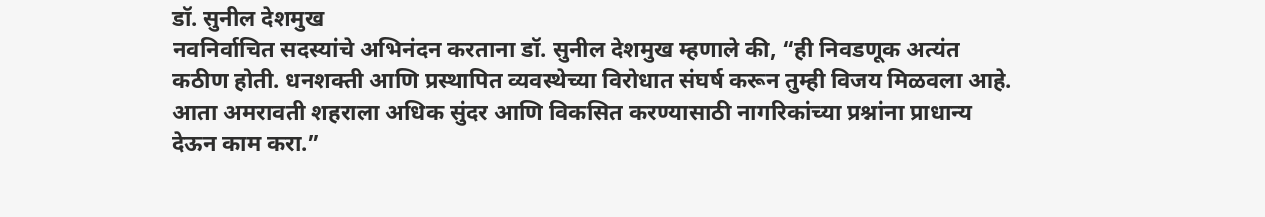डॉ. सुनील देशमुख
नवनिर्वाचित सदस्यांचे अभिनंदन करताना डॉ. सुनील देशमुख म्हणाले की, “ही निवडणूक अत्यंत कठीण होती. धनशक्ती आणि प्रस्थापित व्यवस्थेच्या विरोधात संघर्ष करून तुम्ही विजय मिळवला आहे. आता अमरावती शहराला अधिक सुंदर आणि विकसित करण्यासाठी नागरिकांच्या प्रश्नांना प्राधान्य देऊन काम करा.”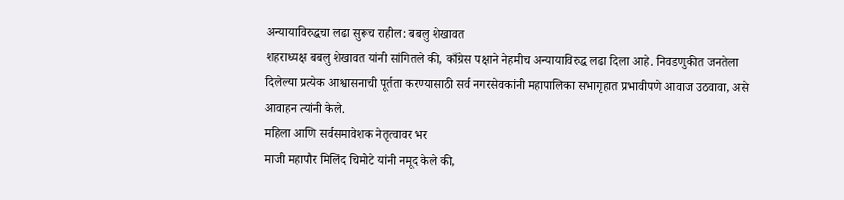अन्यायाविरुद्धचा लढा सुरूच राहील: बबलु शेखावत
शहराध्यक्ष बबलु शेखावत यांनी सांगितले की, काँग्रेस पक्षाने नेहमीच अन्यायाविरुद्ध लढा दिला आहे. निवडणुकीत जनतेला दिलेल्या प्रत्येक आश्वासनाची पूर्तता करण्यासाठी सर्व नगरसेवकांनी महापालिका सभागृहात प्रभावीपणे आवाज उठवावा, असे आवाहन त्यांनी केले.
महिला आणि सर्वसमावेशक नेतृत्वावर भर
माजी महापौर मिलिंद चिमोटे यांनी नमूद केले की,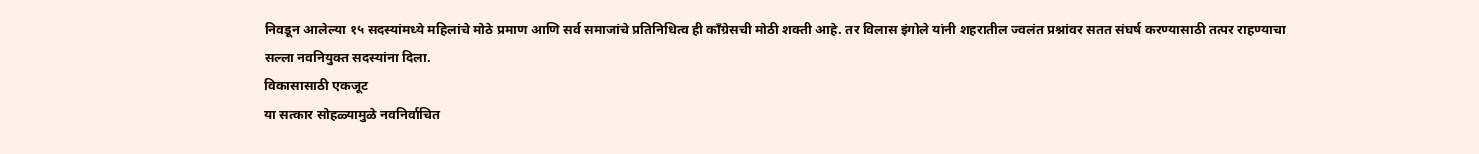निवडून आलेल्या १५ सदस्यांमध्ये महिलांचे मोठे प्रमाण आणि सर्व समाजांचे प्रतिनिधित्व ही काँग्रेसची मोठी शक्ती आहे. तर विलास इंगोले यांनी शहरातील ज्वलंत प्रश्नांवर सतत संघर्ष करण्यासाठी तत्पर राहण्याचा सल्ला नवनियुक्त सदस्यांना दिला.
विकासासाठी एकजूट
या सत्कार सोहळ्यामुळे नवनिर्वाचित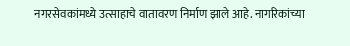नगरसेवकांमध्ये उत्साहाचे वातावरण निर्माण झाले आहे. नागरिकांच्या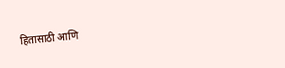हितासाठी आणि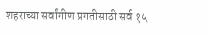शहराच्या सर्वांगीण प्रगतीसाठी सर्व १५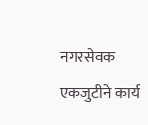नगरसेवक एकजुटीने कार्य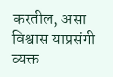करतील, असा विश्वास याप्रसंगी व्यक्त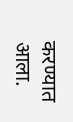करण्यात आला.